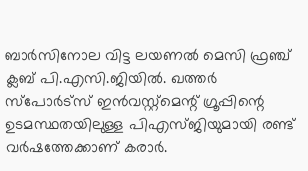ബാർസിനോല വിട്ട ലയണല്‍ മെസി ഫ്രഞ്ച് ക്ലബ് പി.എസി.ജിയിൽ. ഖത്തർ സ്പോർട്സ് ഇൻവസ്റ്റ്മെന്റ് ഗ്രൂപ്പിന്റെ ഉടമസ്ഥതയിലുള്ള പിഎസ്ജിയുമായി രണ്ട് വര്‍ഷത്തേക്കാണ് കരാര്‍.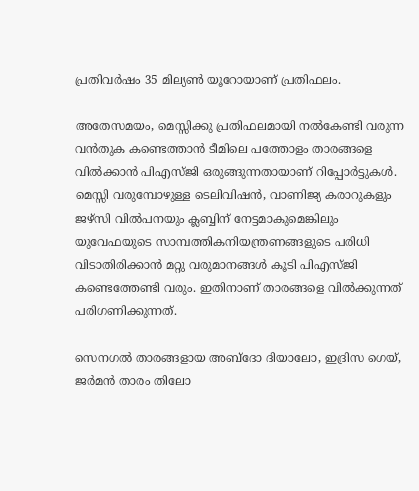പ്രതിവര്‍ഷം 35 മില്യണ്‍ യൂറോയാണ് പ്രതിഫലം.

അതേസമയം, മെസ്സിക്കു പ്രതിഫലമായി നൽകേണ്ടി വരുന്ന വൻതുക കണ്ടെത്താൻ ടീമിലെ പത്തോളം താരങ്ങളെ വിൽക്കാൻ പിഎസ്ജി ഒരുങ്ങുന്നതായാണ് റിപ്പോർട്ടുകൾ. മെസ്സി വരുമ്പോഴുള്ള ടെലിവിഷൻ, വാണിജ്യ കരാറുകളും ജഴ്സി വിൽപനയും ക്ലബ്ബിന് നേട്ടമാകുമെങ്കിലും യുവേഫയുടെ സാമ്പത്തികനിയന്ത്രണങ്ങളുടെ പരിധി വിടാതിരിക്കാൻ മറ്റു വരുമാനങ്ങൾ കൂടി പിഎസ്ജി കണ്ടെത്തേണ്ടി വരും. ഇതിനാണ് താരങ്ങളെ വിൽക്കുന്നത് പരിഗണിക്കുന്നത്.

സെനഗൽ താരങ്ങളായ അബ്ദോ ദിയാലോ, ഇദ്രിസ ഗെയ്, ജർമൻ താരം തിലോ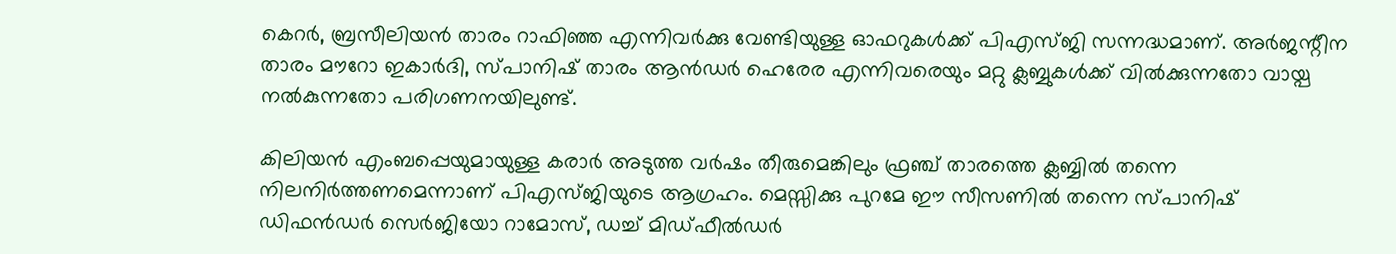കെറർ, ബ്രസീലിയൻ താരം റാഫിഞ്ഞ എന്നിവർക്കു വേണ്ടിയുള്ള ഓഫറുകൾക്ക് പിഎസ്ജി സന്നദ്ധമാണ്. അർജന്റീന താരം മൗറോ ഇകാർദി, സ്പാനിഷ് താരം ആൻഡർ ഹെരേര എന്നിവരെയും മറ്റു ക്ലബ്ബുകൾക്ക് വിൽ‌ക്കുന്നതോ വായ്പ നൽകുന്നതോ പരിഗണനയിലുണ്ട്.

കിലിയൻ എംബപ്പെയുമായുള്ള കരാർ അടുത്ത വർഷം തീരുമെങ്കിലും ഫ്രഞ്ച് താരത്തെ ക്ലബ്ബിൽ തന്നെ നിലനിർത്തണമെന്നാണ് പിഎസ്ജിയുടെ ആഗ്രഹം. മെസ്സിക്കു പുറമേ ഈ സീസണിൽ തന്നെ സ്പാനിഷ് ഡിഫൻഡർ സെർജിയോ റാമോസ്, ഡച്ച് മിഡ്ഫീൽഡർ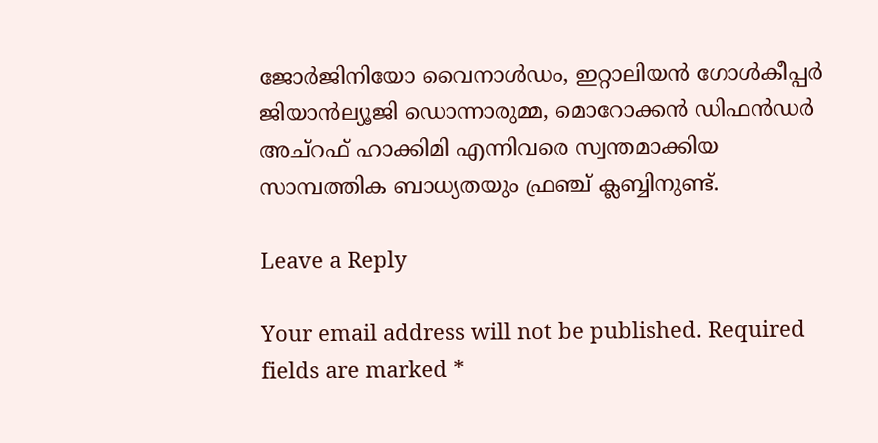ജോർജിനിയോ വൈനാൾഡം, ഇറ്റാലിയൻ ഗോൾകീപ്പർ ജിയാൻല്യൂജി ഡൊന്നാരുമ്മ, മൊറോക്കൻ ഡിഫൻഡർ അച്റഫ് ഹാക്കിമി എന്നിവരെ സ്വന്തമാക്കിയ സാമ്പത്തിക ബാധ്യതയും ഫ്രഞ്ച് ക്ലബ്ബിനുണ്ട്.

Leave a Reply

Your email address will not be published. Required fields are marked *